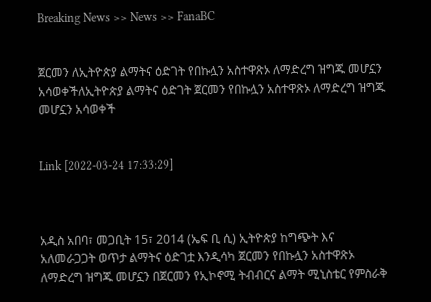Breaking News >> News >> FanaBC


ጀርመን ለኢትዮጵያ ልማትና ዕድገት የበኩሏን አስተዋጽኦ ለማድረግ ዝግጁ መሆኗን አሳወቀችለኢትዮጵያ ልማትና ዕድገት ጀርመን የበኩሏን አስተዋጽኦ ለማድረግ ዝግጁ መሆኗን አሳወቀች


Link [2022-03-24 17:33:29]



አዲስ አበባ፣ መጋቢት 15፣ 2014 (ኤፍ ቢ ሲ) ኢትዮጵያ ከግጭት እና አለመራጋጋት ወጥታ ልማትና ዕድገቷ እንዲሳካ ጀርመን የበኩሏን አስተዋጽኦ ለማድረግ ዝግጁ መሆኗን በጀርመን የኢኮኖሚ ትብብርና ልማት ሚኒስቴር የምስራቅ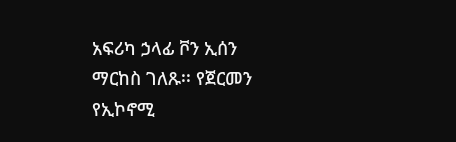አፍሪካ ኃላፊ ቮን ኢሰን ማርከስ ገለጹ፡፡ የጀርመን የኢኮኖሚ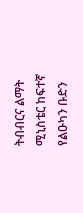ትብብርና ልማት ሚኒስቴር ከፍተኛ የልዑካን ቡድን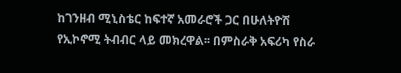ከገንዘብ ሚኒስቴር ከፍተኛ አመራሮች ጋር በሁለትዮሽ የኢኮኖሚ ትብብር ላይ መክረዋል፡፡ በምስራቅ አፍሪካ የስራ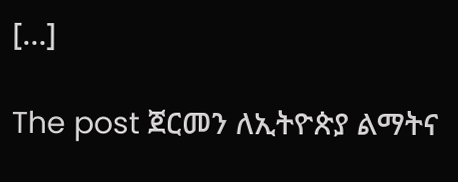[…]

The post ጀርመን ለኢትዮጵያ ልማትና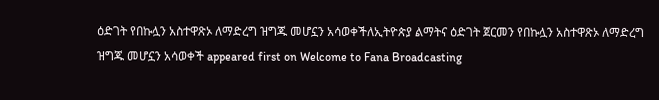ዕድገት የበኩሏን አስተዋጽኦ ለማድረግ ዝግጁ መሆኗን አሳወቀችለኢትዮጵያ ልማትና ዕድገት ጀርመን የበኩሏን አስተዋጽኦ ለማድረግ ዝግጁ መሆኗን አሳወቀች appeared first on Welcome to Fana Broadcasting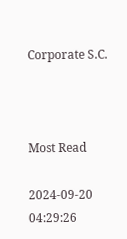Corporate S.C.



Most Read

2024-09-20 04:29:26